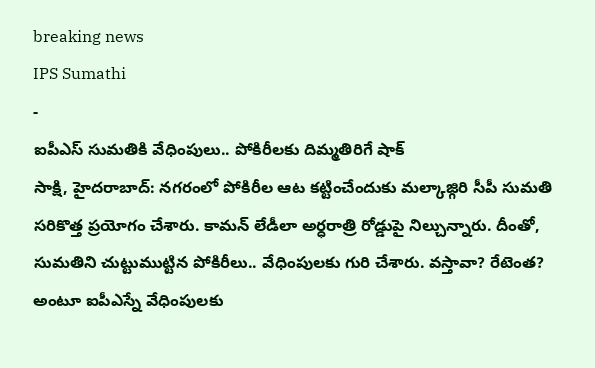breaking news
IPS Sumathi
-
ఐపీఎస్ సుమతికి వేధింపులు.. పోకిరీలకు దిమ్మతిరిగే షాక్
సాక్షి, హైదరాబాద్: నగరంలో పోకిరీల ఆట కట్టించేందుకు మల్కాజ్గిరి సీపీ సుమతి సరికొత్త ప్రయోగం చేశారు. కామన్ లేడీలా అర్ధరాత్రి రోడ్డుపై నిల్చున్నారు. దీంతో, సుమతిని చుట్టుముట్టిన పోకిరీలు.. వేధింపులకు గురి చేశారు. వస్తావా? రేటెంత? అంటూ ఐపీఎస్నే వేధింపులకు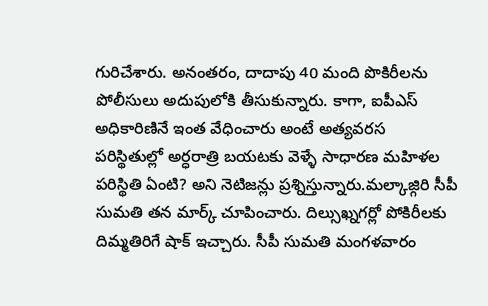గురిచేశారు. అనంతరం, దాదాపు 40 మంది పొకిరీలను పోలీసులు అదుపులోకి తీసుకున్నారు. కాగా, ఐపీఎస్ అధికారిణినే ఇంత వేధించారు అంటే అత్యవరస పరిస్థితుల్లో అర్ధరాత్రి బయటకు వెళ్ళే సాధారణ మహిళల పరిస్థితి ఏంటి? అని నెటిజన్లు ప్రశ్నిస్తున్నారు.మల్కాజ్గిరి సీపీ సుమతి తన మార్క్ చూపించారు. దిల్సుఖ్నగర్లో పోకిరీలకు దిమ్మతిరిగే షాక్ ఇచ్చారు. సీపీ సుమతి మంగళవారం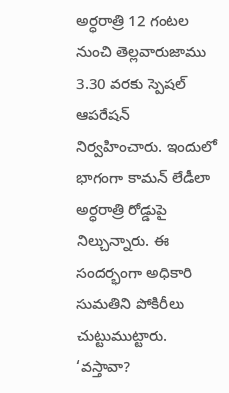అర్ధరాత్రి 12 గంటల నుంచి తెల్లవారుజాము 3.30 వరకు స్పెషల్ ఆపరేషన్ నిర్వహించారు. ఇందులో భాగంగా కామన్ లేడీలా అర్ధరాత్రి రోడ్డుపై నిల్చున్నారు. ఈ సందర్భంగా అధికారి సుమతిని పోకిరీలు చుట్టుముట్టారు. ‘వస్తావా?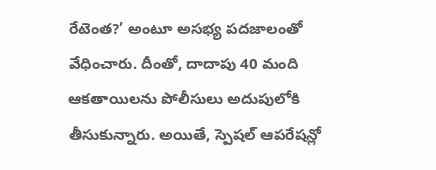రేటెంత?’ అంటూ అసభ్య పదజాలంతో వేధించారు. దీంతో, దాదాపు 40 మంది ఆకతాయిలను పోలీసులు అదుపులోకి తీసుకున్నారు. అయితే, స్పెషల్ ఆపరేషన్లో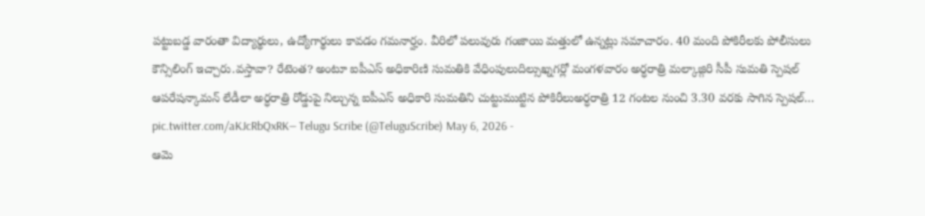పట్టుబడ్డ వారంతా విద్యార్థులు, ఉద్యోగార్థులు కావడం గమనార్హం. వీరిలో పలువురు గంజాయి మత్తులో ఉన్నట్లు సమాచారం. 40 మంది పోకిరీలకు పోలీసులు కౌన్సిలింగ్ ఇచ్చారు.వస్తావా? రేటెంత? అంటూ ఐపీఎస్ అధికారిణి సుమతికి వేధింపులుదిల్సుఖ్నగర్లో మంగళవారం అర్ధరాత్రి మల్కాజ్గిరి సీపీ సుమతి స్పెషల్ ఆపరేషన్కామన్ లేడీలా అర్ధరాత్రి రోడ్డుపై నిల్చున్న ఐపీఎస్ అధికారి సుమతిని చుట్టుముట్టిన పోకిరీలుఅర్ధరాత్రి 12 గంటల నుంచి 3.30 వరకు సాగిన స్పెషల్… pic.twitter.com/aKJcRbQxRK— Telugu Scribe (@TeluguScribe) May 6, 2026 -
ఆమె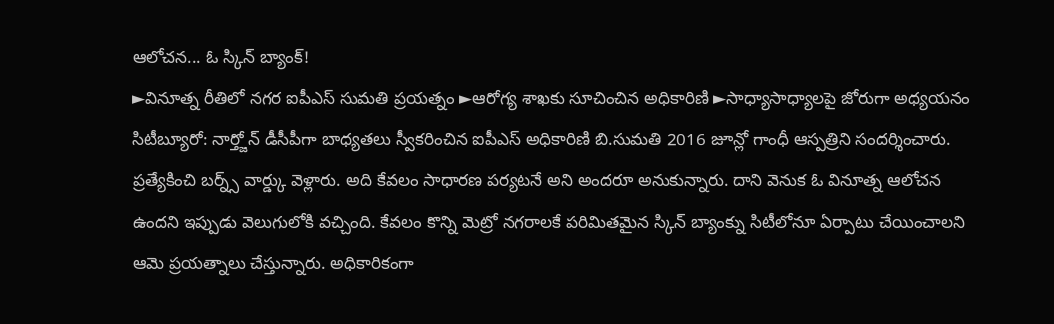ఆలోచన... ఓ స్కిన్ బ్యాంక్!
►వినూత్న రీతిలో నగర ఐపీఎస్ సుమతి ప్రయత్నం ►ఆరోగ్య శాఖకు సూచించిన అధికారిణి ►సాధ్యాసాధ్యాలపై జోరుగా అధ్యయనం సిటీబ్యూరో: నార్త్జోన్ డీసీపీగా బాధ్యతలు స్వీకరించిన ఐపీఎస్ అధికారిణి బి.సుమతి 2016 జూన్లో గాంధీ ఆస్పత్రిని సందర్శించారు. ప్రత్యేకించి బర్న్స్ వార్డ్కు వెళ్లారు. అది కేవలం సాధారణ పర్యటనే అని అందరూ అనుకున్నారు. దాని వెనుక ఓ వినూత్న ఆలోచన ఉందని ఇప్పుడు వెలుగులోకి వచ్చింది. కేవలం కొన్ని మెట్రో నగరాలకే పరిమితమైన స్కిన్ బ్యాంక్ను సిటీలోనూ ఏర్పాటు చేయించాలని ఆమె ప్రయత్నాలు చేస్తున్నారు. అధికారికంగా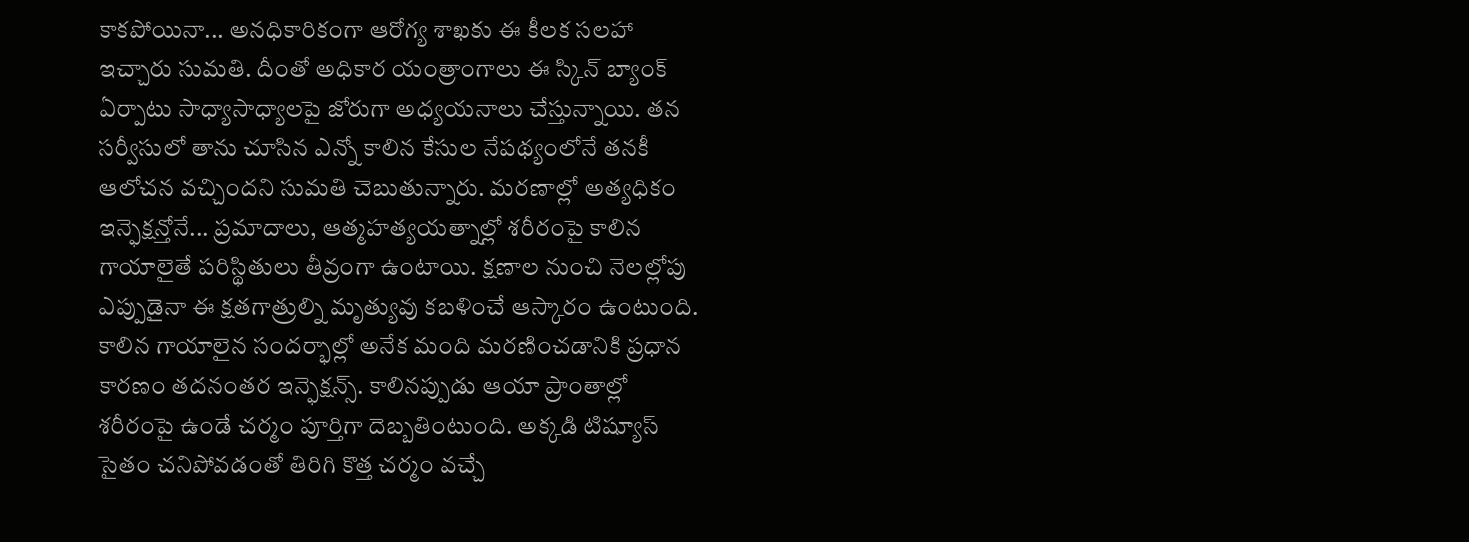కాకపోయినా... అనధికారికంగా ఆరోగ్య శాఖకు ఈ కీలక సలహా ఇచ్చారు సుమతి. దీంతో అధికార యంత్రాంగాలు ఈ స్కిన్ బ్యాంక్ ఏర్పాటు సాధ్యాసాధ్యాలపై జోరుగా అధ్యయనాలు చేస్తున్నాయి. తన సర్వీసులో తాను చూసిన ఎన్నో కాలిన కేసుల నేపథ్యంలోనే తనకీ ఆలోచన వచ్చిందని సుమతి చెబుతున్నారు. మరణాల్లో అత్యధికం ఇన్ఫెక్షన్తోనే... ప్రమాదాలు, ఆత్మహత్యయత్నాల్లో శరీరంపై కాలిన గాయాలైతే పరిస్థితులు తీవ్రంగా ఉంటాయి. క్షణాల నుంచి నెలల్లోపు ఎప్పుడైనా ఈ క్షతగాత్రుల్ని మృత్యువు కబళించే ఆస్కారం ఉంటుంది. కాలిన గాయాలైన సందర్భాల్లో అనేక మంది మరణించడానికి ప్రధాన కారణం తదనంతర ఇన్ఫెక్షన్స్. కాలినప్పుడు ఆయా ప్రాంతాల్లో శరీరంపై ఉండే చర్మం పూర్తిగా దెబ్బతింటుంది. అక్కడి టిష్యూస్ సైతం చనిపోవడంతో తిరిగి కొత్త చర్మం వచ్చే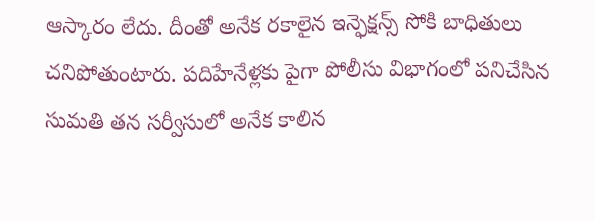ఆస్కారం లేదు. దీంతో అనేక రకాలైన ఇన్ఫెక్షన్స్ సోకి బాధితులు చనిపోతుంటారు. పదిహేనేళ్లకు పైగా పోలీసు విభాగంలో పనిచేసిన సుమతి తన సర్వీసులో అనేక కాలిన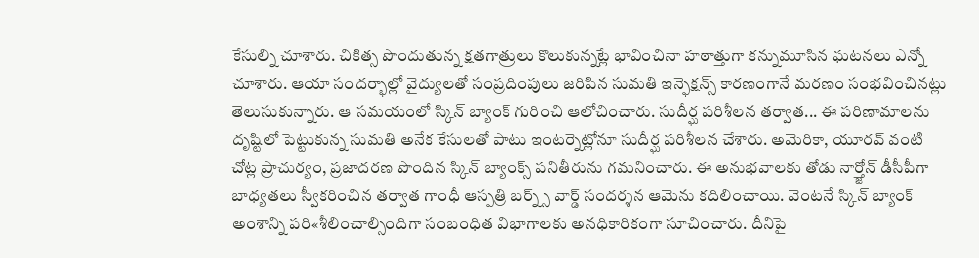కేసుల్ని చూశారు. చికిత్స పొందుతున్న క్షతగాత్రులు కొలుకున్నట్లే భావించినా హఠాత్తుగా కన్నుమూసిన ఘటనలు ఎన్నో చూశారు. ఆయా సందర్భాల్లో వైద్యులతో సంప్రదింపులు జరిపిన సుమతి ఇన్ఫెక్షన్స్ కారణంగానే మరణం సంభవించినట్లు తెలుసుకున్నారు. ఆ సమయంలో స్కిన్ బ్యాంక్ గురించి ఆలోచించారు. సుదీర్ఘ పరిశీలన తర్వాత... ఈ పరిణామాలను దృష్టిలో పెట్టుకున్న సుమతి అనేక కేసులతో పాటు ఇంటర్నెట్లోనూ సుదీర్ఘ పరిశీలన చేశారు. అమెరికా, యూరవ్ వంటి చోట్ల ప్రాచుర్యం, ప్రజాదరణ పొందిన స్కిన్ బ్యాంక్స్ పనితీరును గమనించారు. ఈ అనుభవాలకు తోడు నార్త్జోన్ డీసీపీగా బాధ్యతలు స్వీకరించిన తర్వాత గాంధీ ఆస్పత్రి బర్న్స్ వార్డ్ సందర్శన ఆమెను కదిలించాయి. వెంటనే స్కిన్ బ్యాంక్ అంశాన్ని పరి«శీలించాల్సిందిగా సంబంధిత విభాగాలకు అనధికారికంగా సూచించారు. దీనిపై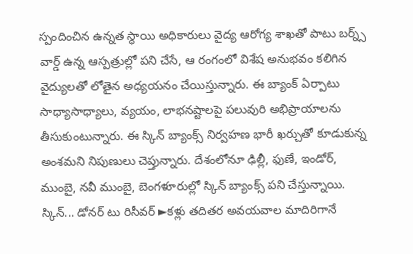స్పందించిన ఉన్నత స్థాయి అధికారులు వైద్య ఆరోగ్య శాఖతో పాటు బర్న్స్ వార్డ్ ఉన్న ఆస్పత్రుల్లో పని చేసే, ఆ రంగంలో విశేష అనుభవం కలిగిన వైద్యులతో లోతైన అధ్యయనం చేయిస్తున్నారు. ఈ బ్యాంక్ ఏర్పాటు సాధ్యాసాధ్యాలు, వ్యయం, లాభనష్టాలపై పలువురి అభిప్రాయాలను తీసుకుంటున్నారు. ఈ స్కిన్ బ్యాంక్స్ నిర్వహణ భారీ ఖర్చుతో కూడుకున్న అంశమని నిపుణులు చెప్తున్నారు. దేశంలోనూ ఢిల్లీ, ఫుణే, ఇండోర్, ముంబై, నవీ ముంబై, బెంగళూరుల్లో స్కిన్ బ్యాంక్స్ పని చేస్తున్నాయి. స్కిన్... డోనర్ టు రిసీవర్ ►కళ్లు తదితర అవయవాల మాదిరిగానే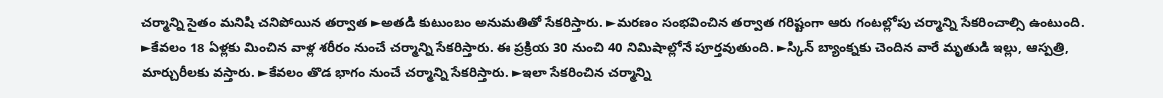చర్మాన్ని సైతం మనిషి చనిపోయిన తర్వాత ►అతడి కుటుంబం అనుమతితో సేకరిస్తారు. ►మరణం సంభవించిన తర్వాత గరిష్టంగా ఆరు గంటల్లోపు చర్మాన్ని సేకరించాల్సి ఉంటుంది. ►కేవలం 18 ఏళ్లకు మించిన వాళ్ల శరీరం నుంచే చర్మాన్ని సేకరిస్తారు. ఈ ప్రక్రియ 30 నుంచి 40 నిమిషాల్లోనే పూర్తవుతుంది. ►స్కిన్ బ్యాంక్నకు చెందిన వారే మృతుడి ఇల్లు, ఆస్పత్రి, మార్చురీలకు వస్తారు. ►కేవలం తొడ భాగం నుంచే చర్మాన్ని సేకరిస్తారు. ►ఇలా సేకరించిన చర్మాన్ని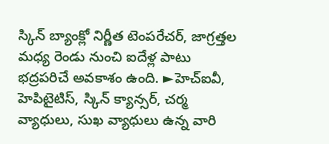స్కిన్ బ్యాంక్లో నిర్ణీత టెంపరేచర్, జాగ్రత్తల మధ్య రెండు నుంచి ఐదేళ్ల పాటు భద్రపరిచే అవకాశం ఉంది. ►హెచ్ఐవీ, హెపిటైటిస్, స్కిన్ క్యాన్సర్, చర్మ వ్యాధులు, సుఖ వ్యాధులు ఉన్న వారి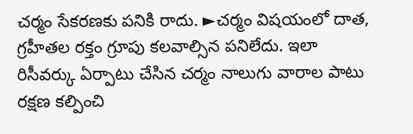చర్మం సేకరణకు పనికి రాదు. ►చర్మం విషయంలో దాత, గ్రహీతల రక్తం గ్రూపు కలవాల్సిన పనిలేదు. ఇలా రిసీవర్కు ఏర్పాటు చేసిన చర్మం నాలుగు వారాల పాటు రక్షణ కల్పించి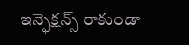ఇన్ఫెక్షన్స్ రాకుండా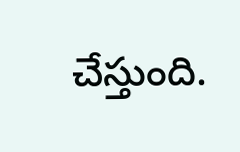చేస్తుంది.